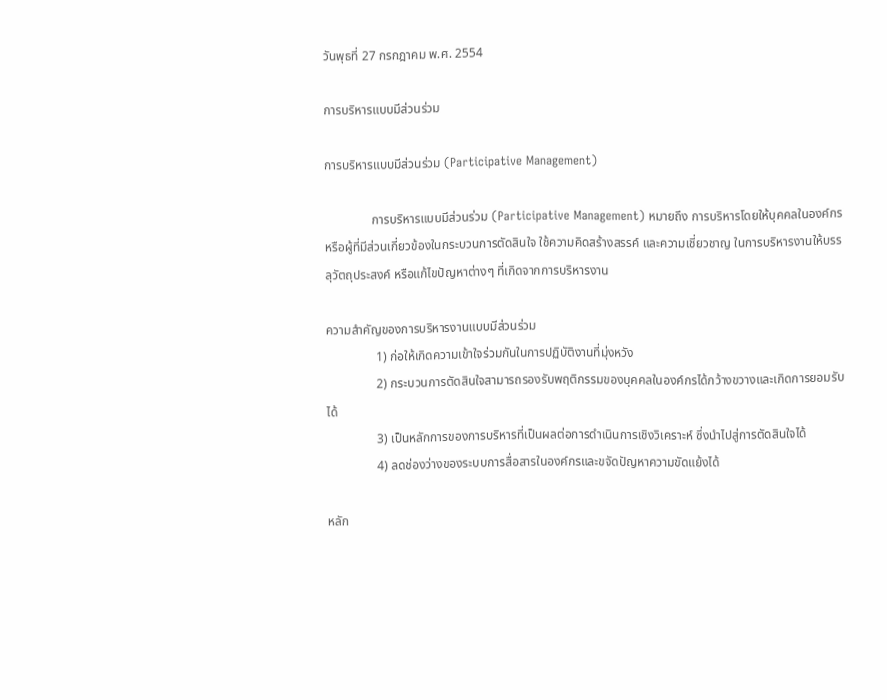วันพุธที่ 27 กรกฎาคม พ.ศ. 2554

การบริหารแบบมีส่วนร่วม

การบริหารแบบมีส่วนร่วม (Participative Management)

               การบริหารแบบมีส่วนร่วม (Participative Management) หมายถึง การบริหารโดยให้บุคคลในองค์กรหรือผู้ที่มีส่วนเกี่ยวข้องในกระบวนการตัดสินใจ ใช้ความคิดสร้างสรรค์ และความเชี่ยวชาญ ในการบริหารงานให้บรรลุวัตถุประสงค์ หรือแก้ไขปัญหาต่างๆ ที่เกิดจากการบริหารงาน

ความสำคัญของการบริหารงานแบบมีส่วนร่วม
                1) ก่อให้เกิดความเข้าใจร่วมกันในการปฏิบัติงานที่มุ่งหวัง
                2) กระบวนการตัดสินใจสามารถรองรับพฤติกรรมของบุคคลในองค์กรได้กว้างขวางและเกิดการยอมรับได้
                3) เป็นหลักการของการบริหารที่เป็นผลต่อการดำเนินการเชิงวิเคราะห์ ซึ่งนำไปสู่การตัดสินใจได้
                4) ลดช่องว่างของระบบการสื่อสารในองค์กรและขจัดปัญหาความขัดแย้งได้

หลัก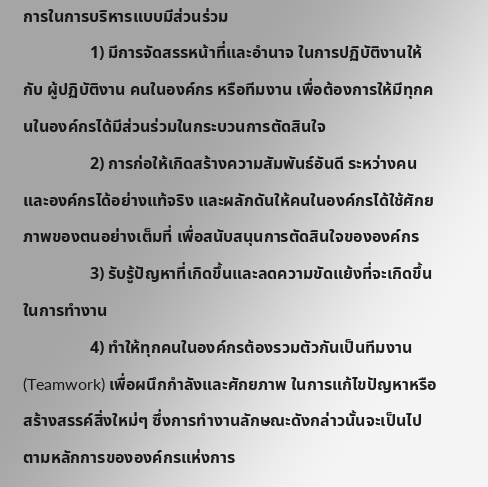การในการบริหารแบบมีส่วนร่วม
                1) มีการจัดสรรหน้าที่และอำนาจ ในการปฏิบัติงานให้กับ ผู้ปฏิบัติงาน คนในองค์กร หรือทีมงาน เพื่อต้องการให้มีทุกคนในองค์กรได้มีส่วนร่วมในกระบวนการตัดสินใจ
                2) การก่อให้เกิดสร้างความสัมพันธ์อันดี ระหว่างคนและองค์กรได้อย่างแท้จริง และผลักดันให้คนในองค์กรได้ใช้ศักยภาพของตนอย่างเต็มที่ เพื่อสนับสนุนการตัดสินใจขององค์กร
                3) รับรู้ปัญหาที่เกิดขึ้นและลดความขัดแย้งที่จะเกิดขึ้นในการทำงาน
                4) ทำให้ทุกคนในองค์กรต้องรวมตัวกันเป็นทีมงาน (Teamwork) เพื่อผนึกกำลังและศักยภาพ ในการแก้ไขปัญหาหรือสร้างสรรค์สิ่งใหม่ๆ ซึ่งการทำงานลักษณะดังกล่าวนั้นจะเป็นไปตามหลักการขององค์กรแห่งการ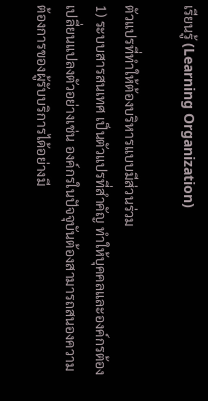เรียนรู้ (Learning Organization)

ตัวแปรที่ทำให้ต้องบริหารแบบมีส่วนร่วม
1) ระบบสารสนเทศ เป็นตัวแปรที่สำคัญ ทำให้บุคคลและองค์กรต้องเปลี่ยนแปลงตัวอย่างเช่น องค์กรในปัจจุบันต้องสามารถสนองความต้องการของผู้รับบริการได้อย่างมี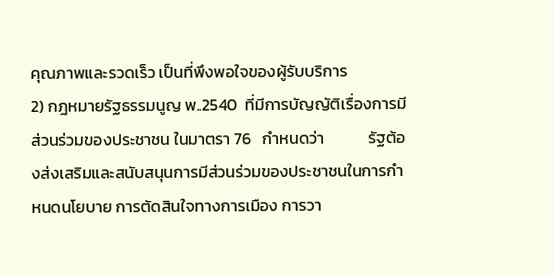คุณภาพและรวดเร็ว เป็นที่พึงพอใจของผู้รับบริการ
2) กฎหมายรัฐธรรมนูญ พ..2540  ที่มีการบัญญัติเรื่องการมีส่วนร่วมของประชาชน ในมาตรา 76   กำหนดว่า            รัฐต้องส่งเสริมและสนับสนุนการมีส่วนร่วมของประชาชนในการกำหนดนโยบาย การตัดสินใจทางการเมือง การวา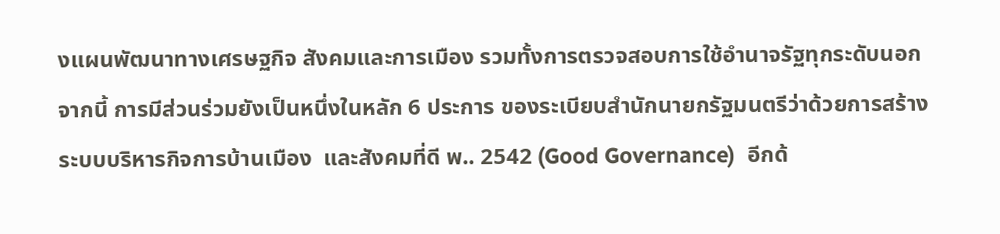งแผนพัฒนาทางเศรษฐกิจ สังคมและการเมือง รวมทั้งการตรวจสอบการใช้อำนาจรัฐทุกระดับนอกจากนี้ การมีส่วนร่วมยังเป็นหนึ่งในหลัก 6 ประการ ของระเบียบสำนักนายกรัฐมนตรีว่าด้วยการสร้างระบบบริหารกิจการบ้านเมือง  และสังคมที่ดี พ.. 2542 (Good Governance)  อีกด้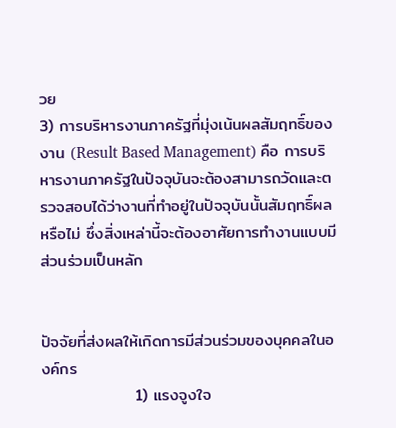วย
3) การบริหารงานภาครัฐที่มุ่งเน้นผลสัมฤทธิ์ของงาน (Result Based Management) คือ การบริหารงานภาครัฐในปัจจุบันจะต้องสามารถวัดและตรวจสอบได้ว่างานที่ทำอยู่ในปัจจุบันนั้นสัมฤทธิ์ผลหรือไม่ ซึ่งสิ่งเหล่านี้จะต้องอาศัยการทำงานแบบมีส่วนร่วมเป็นหลัก


ปัจจัยที่ส่งผลให้เกิดการมีส่วนร่วมของบุคคลในองค์กร
                1) แรงจูงใจ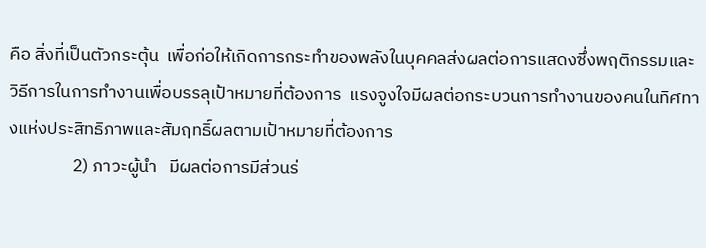คือ สิ่งที่เป็นตัวกระตุ้น  เพื่อก่อให้เกิดการกระทำของพลังในบุคคลส่งผลต่อการแสดงซึ่งพฤติกรรมและวิธีการในการทำงานเพื่อบรรลุเป้าหมายที่ต้องการ  แรงจูงใจมีผลต่อกระบวนการทำงานของคนในทิศทางแห่งประสิทธิภาพและสัมฤทธิ์ผลตามเป้าหมายที่ต้องการ
                2) ภาวะผู้นำ   มีผลต่อการมีส่วนร่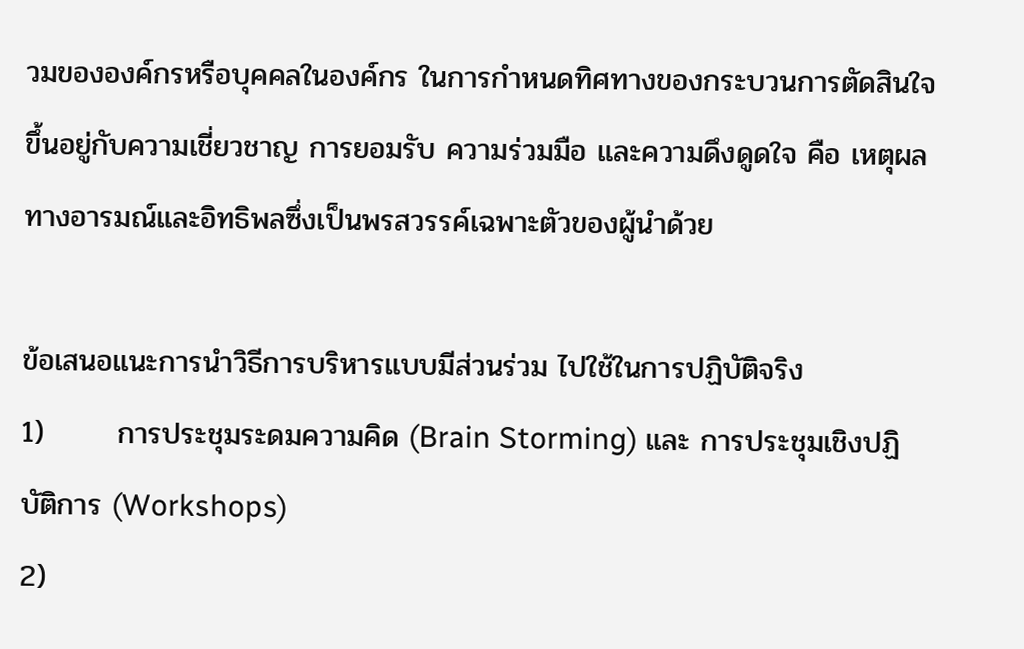วมขององค์กรหรือบุคคลในองค์กร ในการกำหนดทิศทางของกระบวนการตัดสินใจ ขึ้นอยู่กับความเชี่ยวชาญ การยอมรับ ความร่วมมือ และความดึงดูดใจ คือ เหตุผลทางอารมณ์และอิทธิพลซึ่งเป็นพรสวรรค์เฉพาะตัวของผู้นำด้วย

ข้อเสนอแนะการนำวิธีการบริหารแบบมีส่วนร่วม ไปใช้ในการปฏิบัติจริง
1)       การประชุมระดมความคิด (Brain Storming) และ การประชุมเชิงปฏิบัติการ (Workshops)
2)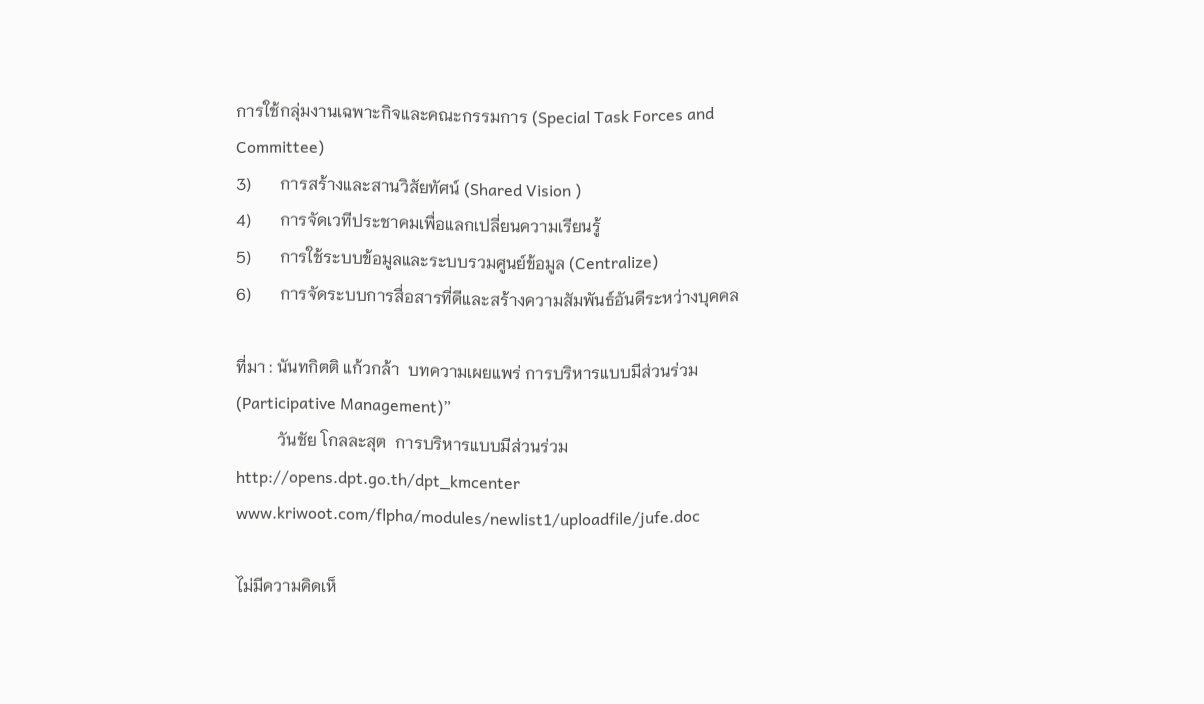การใช้กลุ่มงานเฉพาะกิจและคณะกรรมการ (Special Task Forces and Committee)
3)       การสร้างและสานวิสัยทัศน์ (Shared Vision )
4)       การจัดเวทีประชาคมเพื่อแลกเปลี่ยนความเรียนรู้
5)       การใช้ระบบข้อมูลและระบบรวมศูนย์ข้อมูล (Centralize)
6)       การจัดระบบการสื่อสารที่ดีและสร้างความสัมพันธ์อันดีระหว่างบุคคล

ที่มา : นันทกิตติ แก้วกล้า  บทความเผยแพร่ การบริหารแบบมีส่วนร่วม (Participative Management)”
          วันชัย โกลละสุต  การบริหารแบบมีส่วนร่วม  http://opens.dpt.go.th/dpt_kmcenter
www.kriwoot.com/flpha/modules/newlist1/uploadfile/jufe.doc

ไม่มีความคิดเห็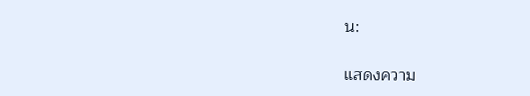น:

แสดงความ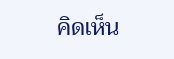คิดเห็น